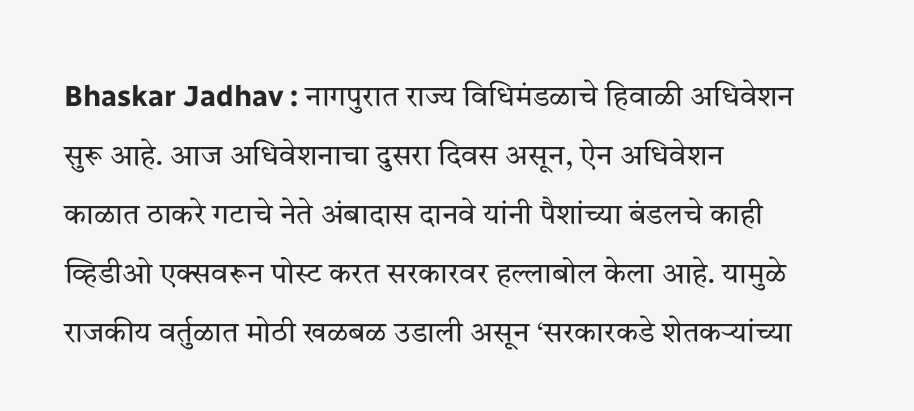Bhaskar Jadhav : नागपुरात राज्य विधिमंडळाचे हिवाळी अधिवेशन सुरू आहे. आज अधिवेशनाचा दुसरा दिवस असून, ऐन अधिवेशन काळात ठाकरे गटाचे नेते अंबादास दानवे यांनी पैशांच्या बंडलचे काही व्हिडीओ एक्सवरून पोस्ट करत सरकारवर हल्लाबोल केला आहे. यामुळे राजकीय वर्तुळात मोठी खळबळ उडाली असून ‘सरकारकडे शेतकऱ्यांच्या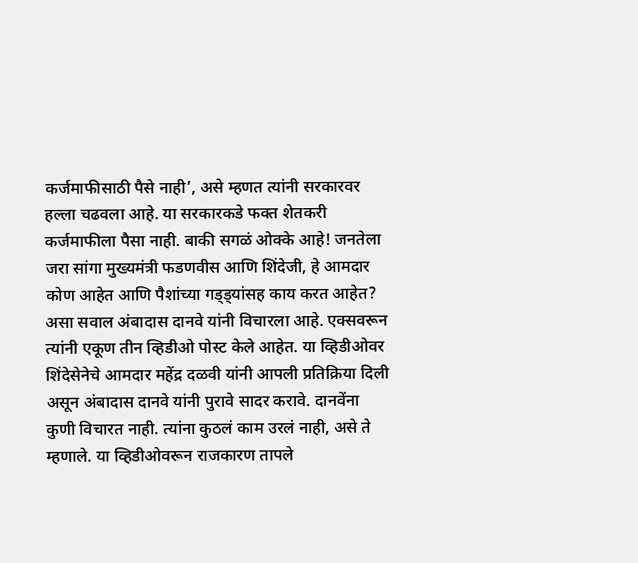कर्जमाफीसाठी पैसे नाही’, असे म्हणत त्यांनी सरकारवर हल्ला चढवला आहे. या सरकारकडे फक्त शेतकरी कर्जमाफीला पैसा नाही. बाकी सगळं ओक्के आहे! जनतेला जरा सांगा मुख्यमंत्री फडणवीस आणि शिंदेजी, हे आमदार कोण आहेत आणि पैशांच्या गड्ड्यांसह काय करत आहेत? असा सवाल अंबादास दानवे यांनी विचारला आहे. एक्सवरून त्यांनी एकूण तीन व्हिडीओ पोस्ट केले आहेत. या व्हिडीओवर शिंदेसेनेचे आमदार महेंद्र दळवी यांनी आपली प्रतिक्रिया दिली असून अंबादास दानवे यांनी पुरावे सादर करावे. दानवेंना कुणी विचारत नाही. त्यांना कुठलं काम उरलं नाही, असे ते म्हणाले. या व्हिडीओवरून राजकारण तापले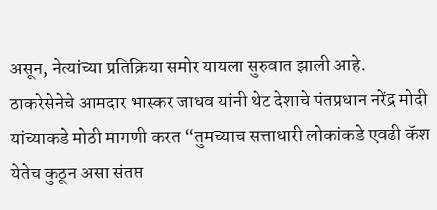असून, नेत्यांच्या प्रतिक्रिया समोर यायला सुरुवात झाली आहे. ठाकरेसेनेचे आमदार भास्कर जाधव यांनी थेट देशाचे पंतप्रधान नरेंद्र मोदी यांच्याकडे मोठी मागणी करत “तुमच्याच सत्ताधारी लोकांकडे एवढी कॅश येतेच कुठून असा संतप्त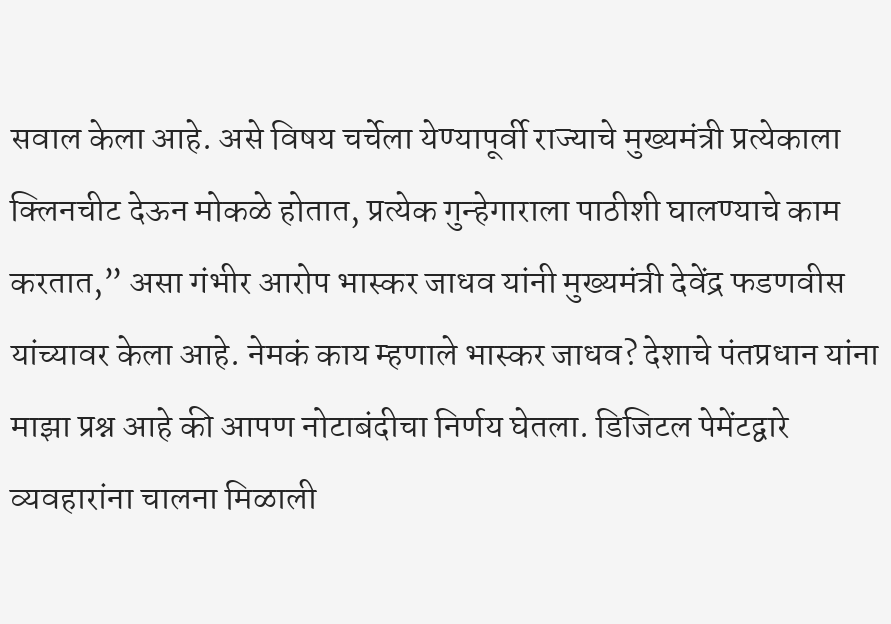सवाल केला आहे. असे विषय चर्चेला येण्यापूर्वी राज्याचे मुख्यमंत्री प्रत्येकाला क्लिनचीट देऊन मोकळे होतात, प्रत्येक गुन्हेगाराला पाठीशी घालण्याचे काम करतात,” असा गंभीर आरोप भास्कर जाधव यांनी मुख्यमंत्री देवेंद्र फडणवीस यांच्यावर केला आहे. नेमकं काय म्हणाले भास्कर जाधव? देशाचे पंतप्रधान यांना माझा प्रश्न आहे की आपण नोटाबंदीचा निर्णय घेतला. डिजिटल पेमेंटद्वारे व्यवहारांना चालना मिळाली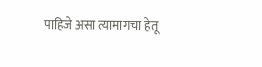पाहिजे असा त्यामागचा हेतू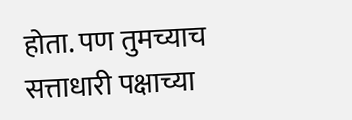होता. पण तुमच्याच सत्ताधारी पक्षाच्या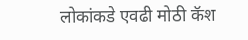लोकांकडे एवढी मोठी कॅश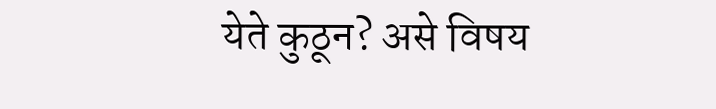येते कुठून? असे विषय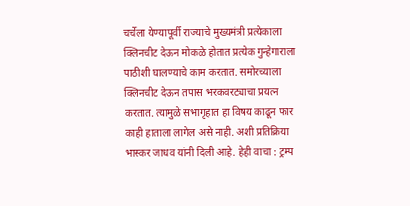चर्चेला येण्यापूर्वी राज्याचे मुख्यमंत्री प्रत्येकाला क्लिनचीट देऊन मोकळे होतात प्रत्येक गुन्हेगाराला पाठीशी घालण्याचे काम करतात. समोरच्याला क्लिनचीट देऊन तपास भरकवरट्याचा प्रयत्न करतात. त्यामुळे सभागृहात हा विषय काढून फार काही हाताला लागेल असे नाही. अशी प्रतिक्रिया भास्कर जाधव यांनी दिली आहे. हेही वाचा : ट्रम्प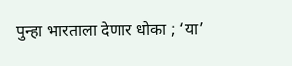पुन्हा भारताला देणार धोका ; ‘या’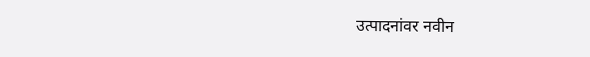उत्पादनांवर नवीन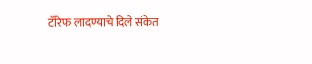टॅरिफ लादण्याचे दिले संकेत